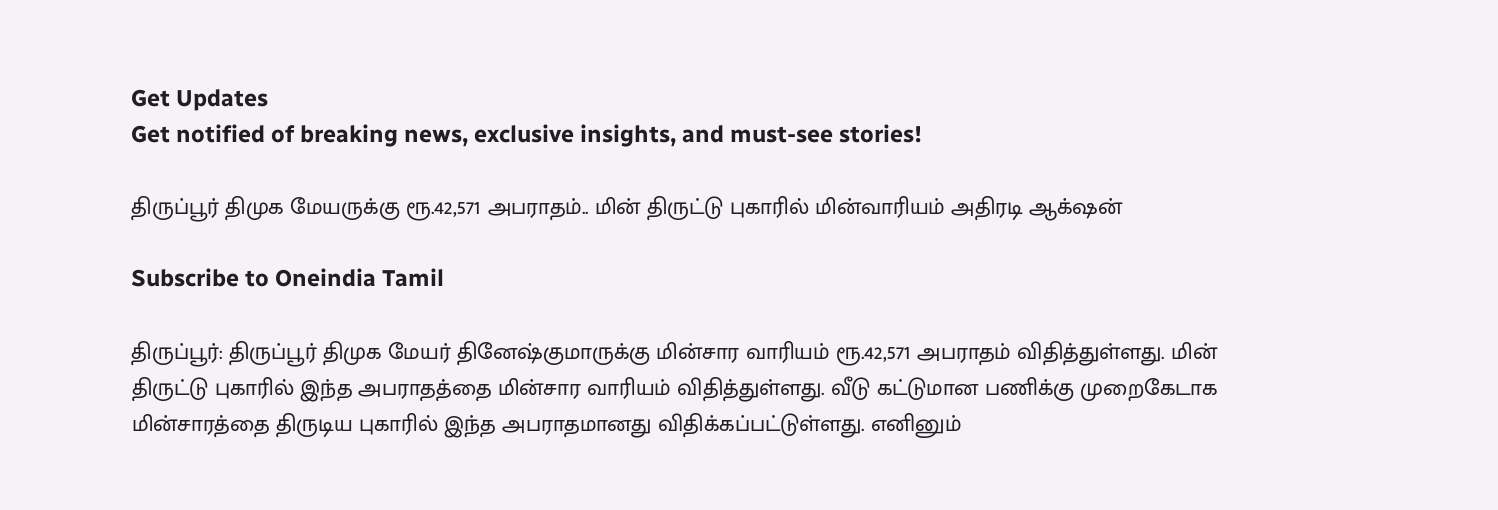Get Updates
Get notified of breaking news, exclusive insights, and must-see stories!

திருப்பூர் திமுக மேயருக்கு ரூ.42,571 அபராதம்.. மின் திருட்டு புகாரில் மின்வாரியம் அதிரடி ஆக்‌ஷன்

Subscribe to Oneindia Tamil

திருப்பூர்: திருப்பூர் திமுக மேயர் தினேஷ்குமாருக்கு மின்சார வாரியம் ரூ.42,571 அபராதம் விதித்துள்ளது. மின் திருட்டு புகாரில் இந்த அபராதத்தை மின்சார வாரியம் விதித்துள்ளது. வீடு கட்டுமான பணிக்கு முறைகேடாக மின்சாரத்தை திருடிய புகாரில் இந்த அபராதமானது விதிக்கப்பட்டுள்ளது. எனினும்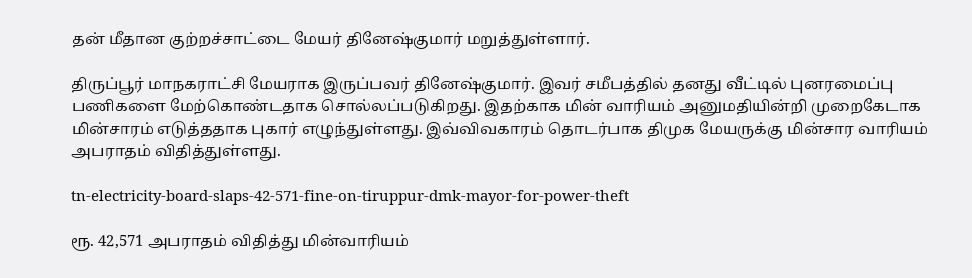தன் மீதான குற்றச்சாட்டை மேயர் தினேஷ்குமார் மறுத்துள்ளார்.

திருப்பூர் மாநகராட்சி மேயராக இருப்பவர் தினேஷ்குமார். இவர் சமீபத்தில் தனது வீட்டில் புனரமைப்பு பணிகளை மேற்கொண்டதாக சொல்லப்படுகிறது. இதற்காக மின் வாரியம் அனுமதியின்றி முறைகேடாக மின்சாரம் எடுத்ததாக புகார் எழுந்துள்ளது. இவ்விவகாரம் தொடர்பாக திமுக மேயருக்கு மின்சார வாரியம் அபராதம் விதித்துள்ளது.

tn-electricity-board-slaps-42-571-fine-on-tiruppur-dmk-mayor-for-power-theft

ரூ. 42,571 அபராதம் விதித்து மின்வாரியம்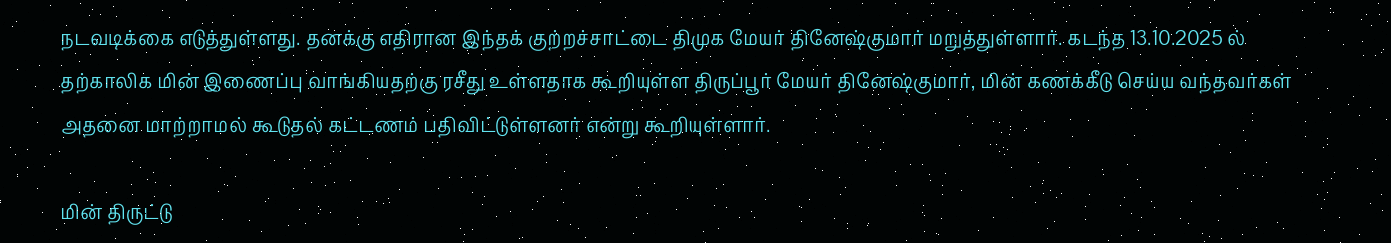நடவடிக்கை எடுத்துள்ளது. தனக்கு எதிரான இந்தக் குற்றச்சாட்டை திமுக மேயர் தினேஷ்குமார் மறுத்துள்ளார். கடந்த 13.10.2025 ல் தற்காலிக மின் இணைப்பு வாங்கியதற்கு ரசீது உள்ளதாக கூறியுள்ள திருப்பூர் மேயர் தினேஷ்குமார், மின் கணக்கீடு செய்ய வந்தவர்கள் அதனை மாற்றாமல் கூடுதல் கட்டணம் பதிவிட்டுள்ளனர் என்று கூறியுள்ளார்.

மின் திருட்டு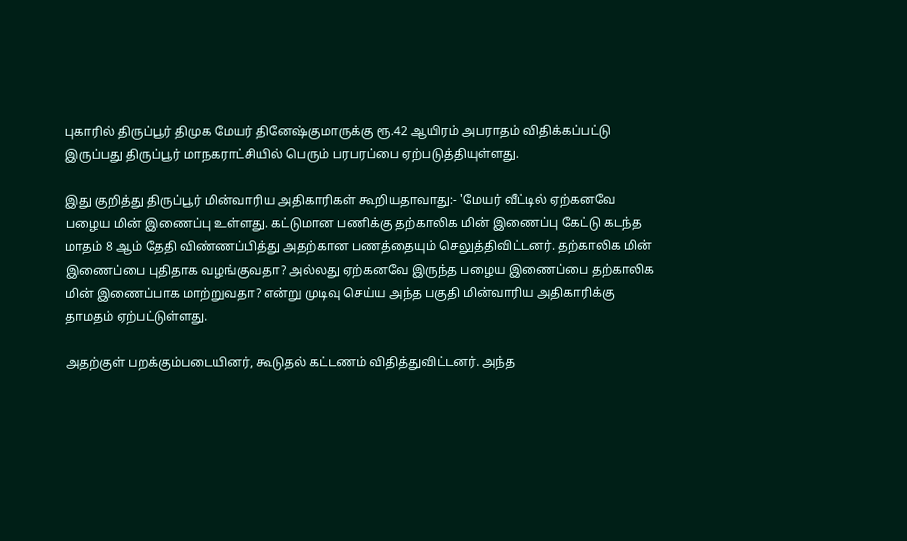புகாரில் திருப்பூர் திமுக மேயர் தினேஷ்குமாருக்கு ரூ.42 ஆயிரம் அபராதம் விதிக்கப்பட்டு இருப்பது திருப்பூர் மாநகராட்சியில் பெரும் பரபரப்பை ஏற்படுத்தியுள்ளது.

இது குறித்து திருப்பூர் மின்வாரிய அதிகாரிகள் கூறியதாவாது:- 'மேயர் வீட்டில் ஏற்கனவே பழைய மின் இணைப்பு உள்ளது. கட்டுமான பணிக்கு தற்காலிக மின் இணைப்பு கேட்டு கடந்த மாதம் 8 ஆம் தேதி விண்ணப்பித்து அதற்கான பணத்தையும் செலுத்திவிட்டனர். தற்காலிக மின் இணைப்பை புதிதாக வழங்குவதா? அல்லது ஏற்கனவே இருந்த பழைய இணைப்பை தற்காலிக மின் இணைப்பாக மாற்றுவதா? என்று முடிவு செய்ய அந்த பகுதி மின்வாரிய அதிகாரிக்கு தாமதம் ஏற்பட்டுள்ளது.

அதற்குள் பறக்கும்படையினர், கூடுதல் கட்டணம் விதித்துவிட்டனர். அந்த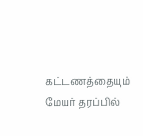கட்டணத்தையும் மேயர் தரப்பில்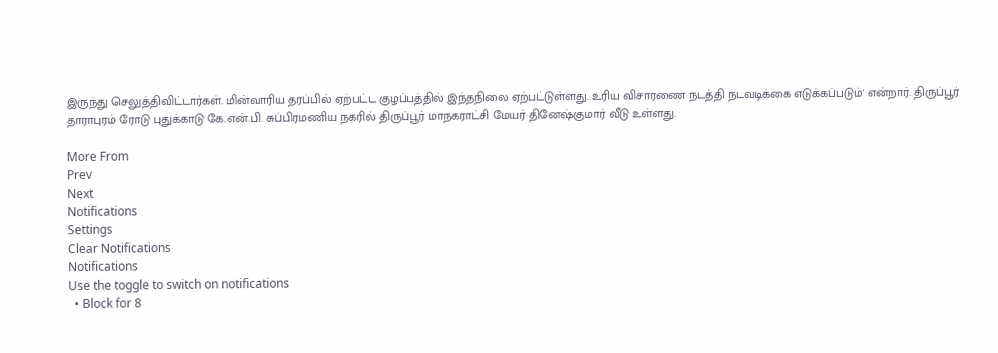இருந்து செலுத்திவிட்டார்கள். மின்வாரிய தரப்பில் ஏற்பட்ட குழப்பத்தில் இந்தநிலை ஏற்பட்டுள்ளது. உரிய விசாரணை நடத்தி நடவடிக்கை எடுக்கப்படும்' என்றார். திருப்பூர் தாராபுரம் ரோடு புதுக்காடு கே.என்.பி. சுப்பிரமணிய நகரில் திருப்பூர் மாநகராட்சி மேயர் தினேஷ்குமார் வீடு உள்ளது.

More From
Prev
Next
Notifications
Settings
Clear Notifications
Notifications
Use the toggle to switch on notifications
  • Block for 8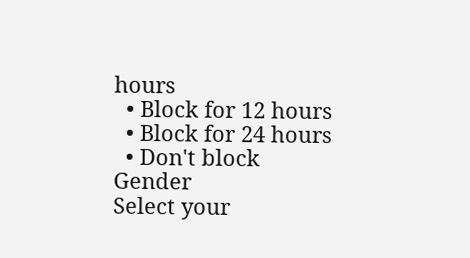hours
  • Block for 12 hours
  • Block for 24 hours
  • Don't block
Gender
Select your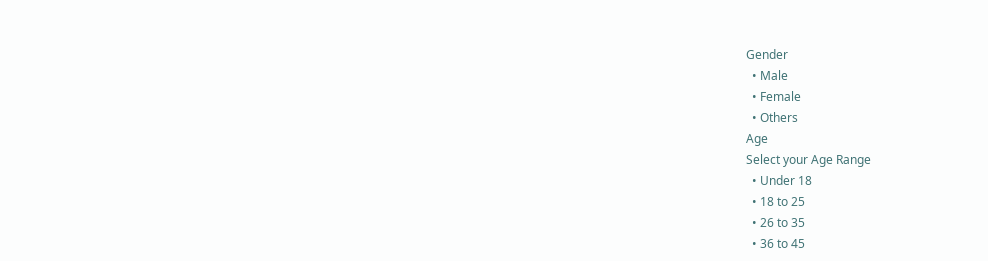Gender
  • Male
  • Female
  • Others
Age
Select your Age Range
  • Under 18
  • 18 to 25
  • 26 to 35
  • 36 to 45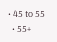• 45 to 55
  • 55+